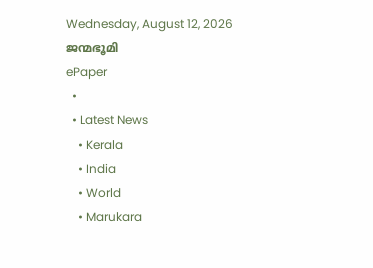Wednesday, August 12, 2026
ജന്മഭൂമി
ePaper
  •
  • Latest News
    • Kerala
    • India
    • World
    • Marukara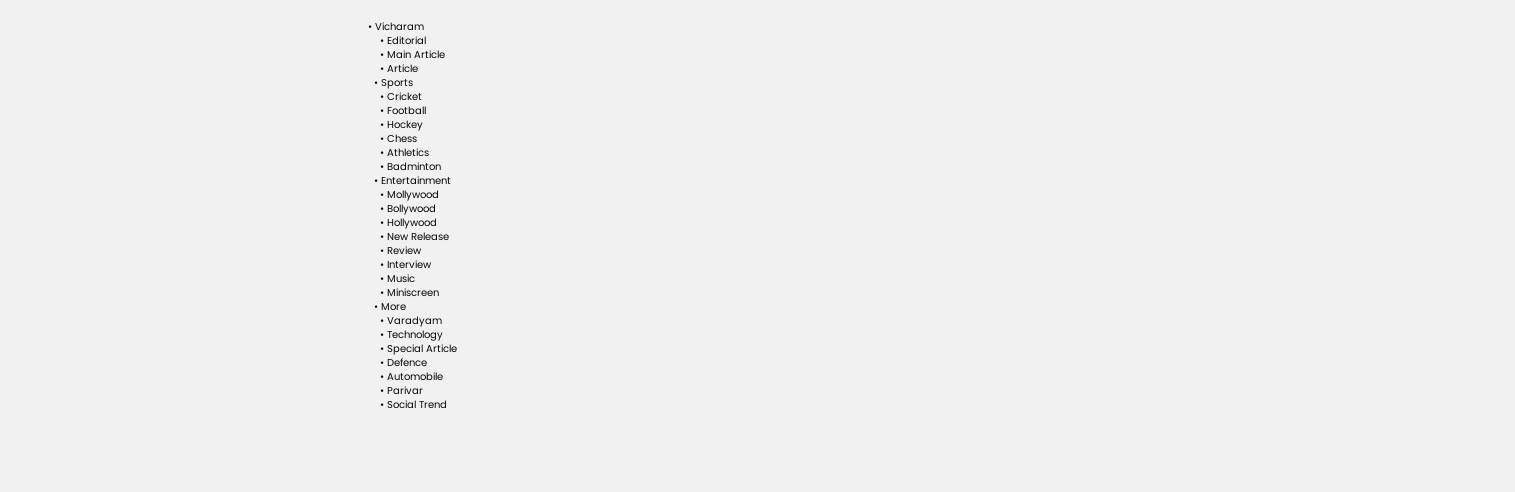• Vicharam
    • Editorial
    • Main Article
    • Article
  • Sports
    • Cricket
    • Football
    • Hockey
    • Chess
    • Athletics
    • Badminton
  • Entertainment
    • Mollywood
    • Bollywood
    • Hollywood
    • New Release
    • Review
    • Interview
    • Music
    • Miniscreen
  • More
    • Varadyam
    • Technology
    • Special Article
    • Defence
    • Automobile
    • Parivar
    • Social Trend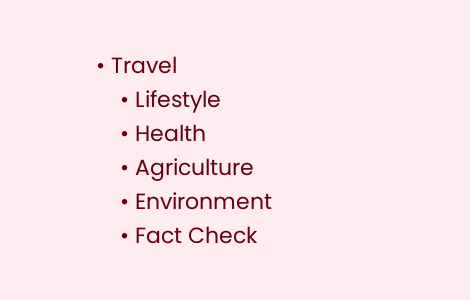• Travel
    • Lifestyle
    • Health
    • Agriculture
    • Environment
    • Fact Check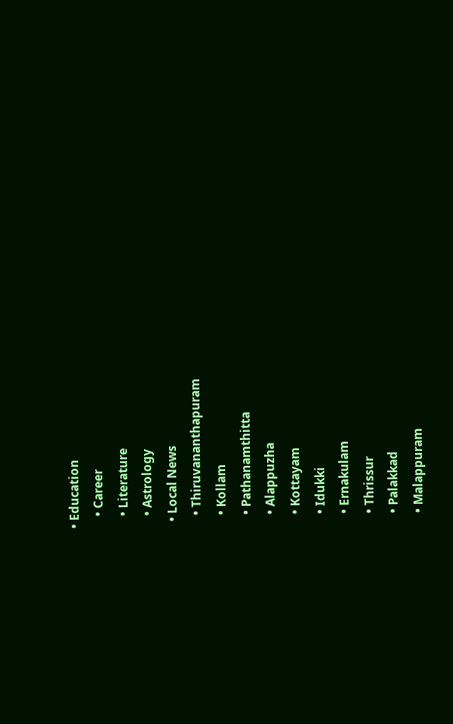• Education
    • Career
    • Literature
    • Astrology
  • Local News
    • Thiruvananthapuram
    • Kollam
    • Pathanamthitta
    • Alappuzha
    • Kottayam
    • Idukki
    • Ernakulam
    • Thrissur
    • Palakkad
    • Malappuram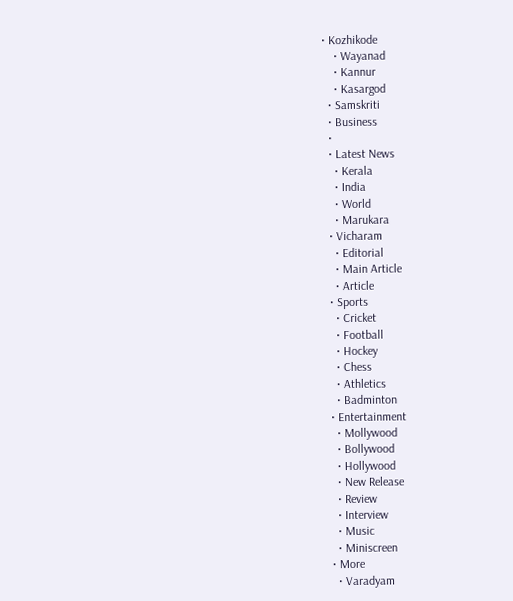• Kozhikode
    • Wayanad
    • Kannur
    • Kasargod
  • Samskriti
  • Business
  •
  • Latest News
    • Kerala
    • India
    • World
    • Marukara
  • Vicharam
    • Editorial
    • Main Article
    • Article
  • Sports
    • Cricket
    • Football
    • Hockey
    • Chess
    • Athletics
    • Badminton
  • Entertainment
    • Mollywood
    • Bollywood
    • Hollywood
    • New Release
    • Review
    • Interview
    • Music
    • Miniscreen
  • More
    • Varadyam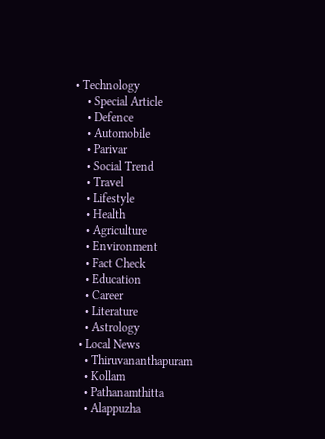• Technology
    • Special Article
    • Defence
    • Automobile
    • Parivar
    • Social Trend
    • Travel
    • Lifestyle
    • Health
    • Agriculture
    • Environment
    • Fact Check
    • Education
    • Career
    • Literature
    • Astrology
  • Local News
    • Thiruvananthapuram
    • Kollam
    • Pathanamthitta
    • Alappuzha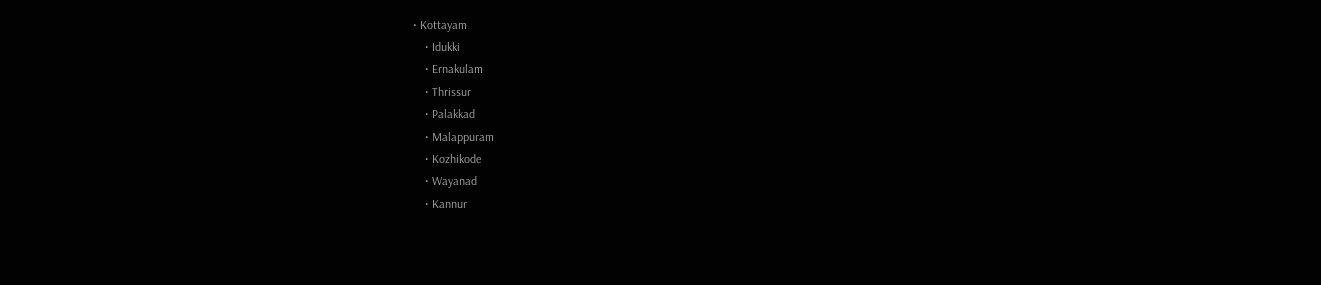• Kottayam
    • Idukki
    • Ernakulam
    • Thrissur
    • Palakkad
    • Malappuram
    • Kozhikode
    • Wayanad
    • Kannur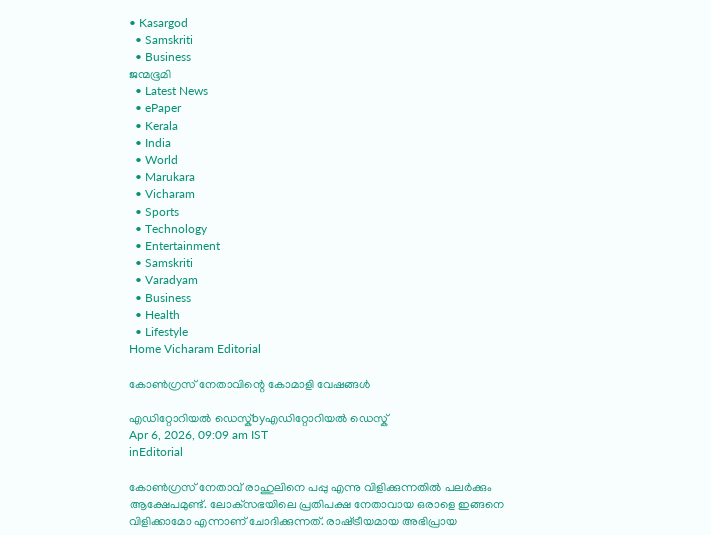• Kasargod
  • Samskriti
  • Business
ജന്മഭൂമി
  • Latest News
  • ePaper
  • Kerala
  • India
  • World
  • Marukara
  • Vicharam
  • Sports
  • Technology
  • Entertainment
  • Samskriti
  • Varadyam
  • Business
  • Health
  • Lifestyle
Home Vicharam Editorial

കോണ്‍ഗ്രസ് നേതാവിന്റെ കോമാളി വേഷങ്ങള്‍

എഡിറ്റോറിയൽ ഡെസ്ക്byഎഡിറ്റോറിയൽ ഡെസ്ക്
Apr 6, 2026, 09:09 am IST
inEditorial

കോണ്‍ഗ്രസ് നേതാവ് രാഹുലിനെ പപ്പു എന്നു വിളിക്കുന്നതില്‍ പലര്‍ക്കും ആക്ഷേപമുണ്ട്. ലോക്‌സഭയിലെ പ്രതിപക്ഷ നേതാവായ ഒരാളെ ഇങ്ങനെ വിളിക്കാമോ എന്നാണ് ചോദിക്കുന്നത്. രാഷ്‌ട്രീയമായ അഭിപ്രായ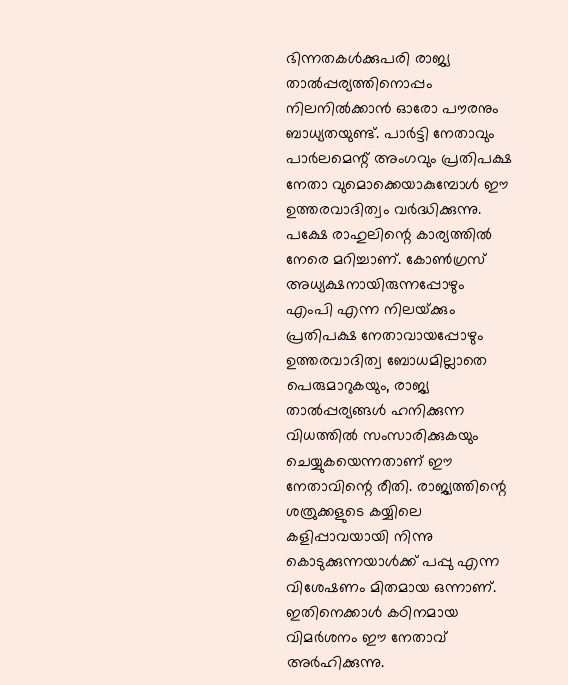ഭിന്നതകള്‍ക്കുപരി രാജ്യ താല്‍പ്പര്യത്തിനൊപ്പം നിലനില്‍ക്കാന്‍ ഓരോ പൗരനും ബാധ്യതയുണ്ട്. പാര്‍ട്ടി നേതാവും പാര്‍ലമെന്റ് അംഗവും പ്രതിപക്ഷ നേതാ വുമൊക്കെയാകുമ്പോള്‍ ഈ ഉത്തരവാദിത്വം വര്‍ദ്ധിക്കുന്നു. പക്ഷേ രാഹുലിന്റെ കാര്യത്തില്‍ നേരെ മറിച്ചാണ്. കോണ്‍ഗ്രസ് അധ്യക്ഷനായിരുന്നപ്പോഴും എംപി എന്ന നിലയ്‌ക്കും പ്രതിപക്ഷ നേതാവായപ്പോഴും ഉത്തരവാദിത്വ ബോധമില്ലാതെ പെരുമാറുകയും, രാജ്യ താല്‍പ്പര്യങ്ങള്‍ ഹനിക്കുന്ന വിധത്തില്‍ സംസാരിക്കുകയും ചെയ്യുകയെന്നതാണ് ഈ നേതാവിന്റെ രീതി. രാജ്യത്തിന്റെ ശത്രുക്കളുടെ കയ്യിലെ കളിപ്പാവയായി നിന്നു കൊടുക്കുന്നയാള്‍ക്ക് പപ്പു എന്ന വിശേഷണം മിതമായ ഒന്നാണ്. ഇതിനെക്കാള്‍ കഠിനമായ വിമര്‍ശനം ഈ നേതാവ് അര്‍ഹിക്കുന്നു.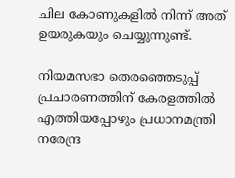ചില കോണുകളില്‍ നിന്ന് അത് ഉയരുകയും ചെയ്യുന്നുണ്ട്.

നിയമസഭാ തെരഞ്ഞെടുപ്പ് പ്രചാരണത്തിന് കേരളത്തില്‍ എത്തിയപ്പോഴും പ്രധാനമന്ത്രി നരേന്ദ്ര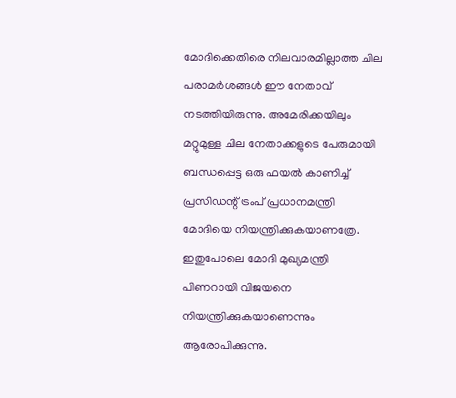മോദിക്കെതിരെ നിലവാരമില്ലാത്ത ചില പരാമര്‍ശങ്ങള്‍ ഈ നേതാവ് നടത്തിയിരുന്നു. അമേരിക്കയിലും മറ്റുമുള്ള ചില നേതാക്കളുടെ പേരുമായി ബന്ധപ്പെട്ട ഒരു ഫയല്‍ കാണിച്ച് പ്രസിഡന്റ് ട്രംപ് പ്രധാനമന്ത്രി മോദിയെ നിയന്ത്രിക്കുകയാണത്രേ. ഇതുപോലെ മോദി മുഖ്യമന്ത്രി പിണറായി വിജയനെ നിയന്ത്രിക്കുകയാണെന്നും ആരോപിക്കുന്നു.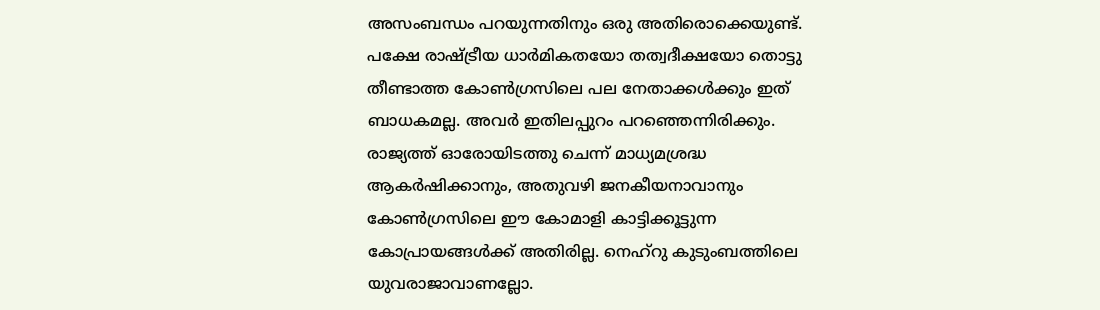അസംബന്ധം പറയുന്നതിനും ഒരു അതിരൊക്കെയുണ്ട്. പക്ഷേ രാഷ്‌ട്രീയ ധാര്‍മികതയോ തത്വദീക്ഷയോ തൊട്ടു തീണ്ടാത്ത കോണ്‍ഗ്രസിലെ പല നേതാക്കള്‍ക്കും ഇത് ബാധകമല്ല. അവര്‍ ഇതിലപ്പുറം പറഞ്ഞെന്നിരിക്കും. രാജ്യത്ത് ഓരോയിടത്തു ചെന്ന് മാധ്യമശ്രദ്ധ ആകര്‍ഷിക്കാനും, അതുവഴി ജനകീയനാവാനും കോണ്‍ഗ്രസിലെ ഈ കോമാളി കാട്ടിക്കൂട്ടുന്ന കോപ്രായങ്ങള്‍ക്ക് അതിരില്ല. നെഹ്‌റു കുടുംബത്തിലെ യുവരാജാവാണല്ലോ.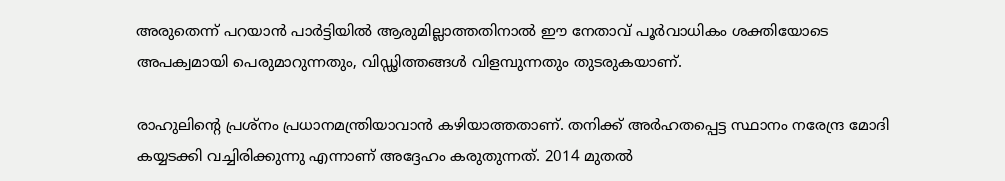അരുതെന്ന് പറയാന്‍ പാര്‍ട്ടിയില്‍ ആരുമില്ലാത്തതിനാല്‍ ഈ നേതാവ് പൂര്‍വാധികം ശക്തിയോടെ അപക്വമായി പെരുമാറുന്നതും, വിഡ്ഢിത്തങ്ങള്‍ വിളമ്പുന്നതും തുടരുകയാണ്.

രാഹുലിന്റെ പ്രശ്‌നം പ്രധാനമന്ത്രിയാവാന്‍ കഴിയാത്തതാണ്. തനിക്ക് അര്‍ഹതപ്പെട്ട സ്ഥാനം നരേന്ദ്ര മോദി കയ്യടക്കി വച്ചിരിക്കുന്നു എന്നാണ് അദ്ദേഹം കരുതുന്നത്. 2014 മുതല്‍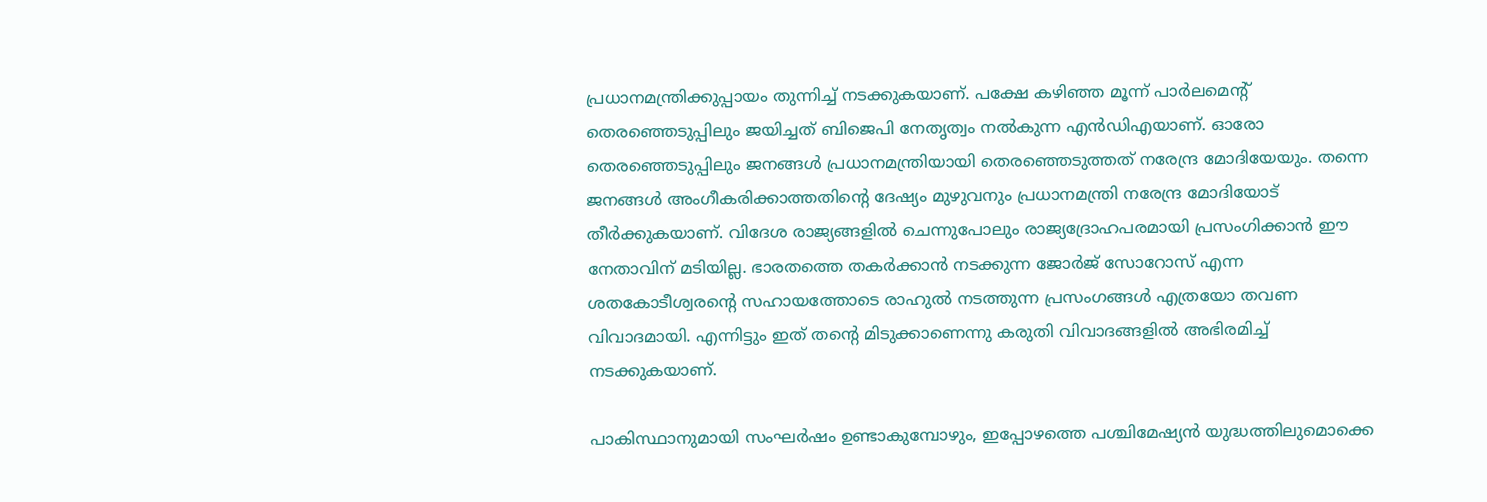പ്രധാനമന്ത്രിക്കുപ്പായം തുന്നിച്ച് നടക്കുകയാണ്. പക്ഷേ കഴിഞ്ഞ മൂന്ന് പാര്‍ലമെന്റ് തെരഞ്ഞെടുപ്പിലും ജയിച്ചത് ബിജെപി നേതൃത്വം നല്‍കുന്ന എന്‍ഡിഎയാണ്. ഓരോ തെരഞ്ഞെടുപ്പിലും ജനങ്ങള്‍ പ്രധാനമന്ത്രിയായി തെരഞ്ഞെടുത്തത് നരേന്ദ്ര മോദിയേയും. തന്നെ ജനങ്ങള്‍ അംഗീകരിക്കാത്തതിന്റെ ദേഷ്യം മുഴുവനും പ്രധാനമന്ത്രി നരേന്ദ്ര മോദിയോട് തീര്‍ക്കുകയാണ്. വിദേശ രാജ്യങ്ങളില്‍ ചെന്നുപോലും രാജ്യദ്രോഹപരമായി പ്രസംഗിക്കാന്‍ ഈ നേതാവിന് മടിയില്ല. ഭാരതത്തെ തകര്‍ക്കാന്‍ നടക്കുന്ന ജോര്‍ജ് സോറോസ് എന്ന ശതകോടീശ്വരന്റെ സഹായത്തോടെ രാഹുല്‍ നടത്തുന്ന പ്രസംഗങ്ങള്‍ എത്രയോ തവണ വിവാദമായി. എന്നിട്ടും ഇത് തന്റെ മിടുക്കാണെന്നു കരുതി വിവാദങ്ങളില്‍ അഭിരമിച്ച് നടക്കുകയാണ്.

പാകിസ്ഥാനുമായി സംഘര്‍ഷം ഉണ്ടാകുമ്പോഴും, ഇപ്പോഴത്തെ പശ്ചിമേഷ്യന്‍ യുദ്ധത്തിലുമൊക്കെ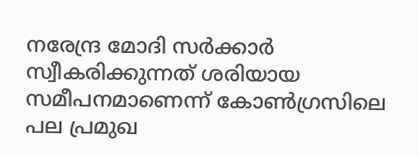നരേന്ദ്ര മോദി സര്‍ക്കാര്‍ സ്വീകരിക്കുന്നത് ശരിയായ സമീപനമാണെന്ന് കോണ്‍ഗ്രസിലെ പല പ്രമുഖ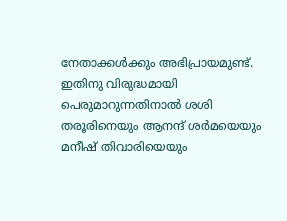നേതാക്കള്‍ക്കും അഭിപ്രായമുണ്ട്. ഇതിനു വിരുദ്ധമായി പെരുമാറുന്നതിനാല്‍ ശശി തരൂരിനെയും ആനന്ദ് ശര്‍മയെയും മനീഷ് തിവാരിയെയും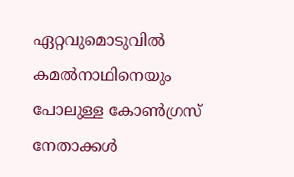ഏറ്റവുമൊടുവില്‍ കമല്‍നാഥിനെയും പോലുള്ള കോണ്‍ഗ്രസ് നേതാക്കള്‍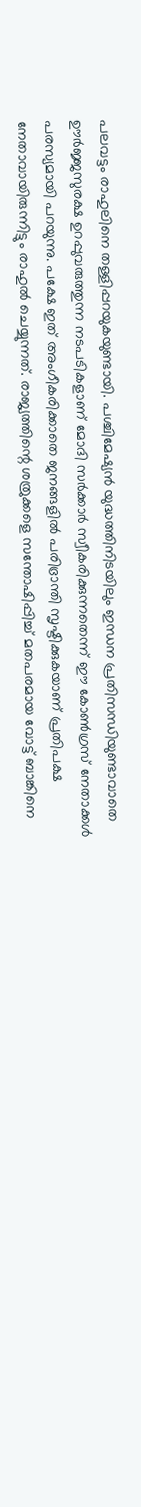പലവട്ടം രാഹുലിനെ തള്ളിപ്പറയുകയുണ്ടായി. പശ്ചിമേഷ്യന്‍ യുദ്ധത്തിനിടയിലും ഇന്ധന പ്രതിസന്ധിയുണ്ടാവാതെ ഊര്‍ജ്ജസുരക്ഷ ഉറപ്പുവരുത്തുന്ന നടപടികളാണ് മോദി സര്‍ക്കാര്‍ സ്വീകരിക്കുന്നതെന്ന് ഈ കോണ്‍ഗ്രസ് നേതാക്കള്‍ പരസ്യമായി പറയുന്നു. പക്ഷേ ഇത് അംഗീകരിക്കാതെ ജനങ്ങളില്‍ പരിഭ്രാന്തി സൃഷ്ടിക്കുകയാണ് പ്രതിപക്ഷ നേതാവായിരുന്നിട്ടും രാഹുല്‍ ചെയ്യുന്നത്. രാജ്യത്തിന്റെ ശത്രുക്കളെ സന്തോഷിപ്പിച്ച് മതപരമായ വോട്ട് ബാങ്കിനെ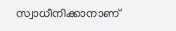സ്വാധീനിക്കാനാണ്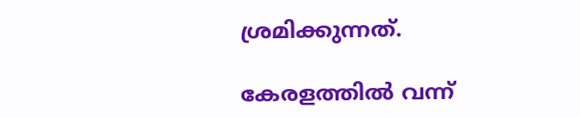ശ്രമിക്കുന്നത്.

കേരളത്തില്‍ വന്ന്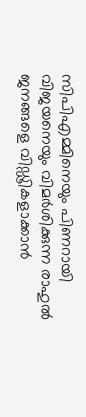സിപിഎമ്മിനെയും പിണറായി വിജയനെയും വിമര്‍ശിക്കുന്ന രാഹുല്‍ ജനങ്ങളെ വിഡ്ഢികളാക്കാന്‍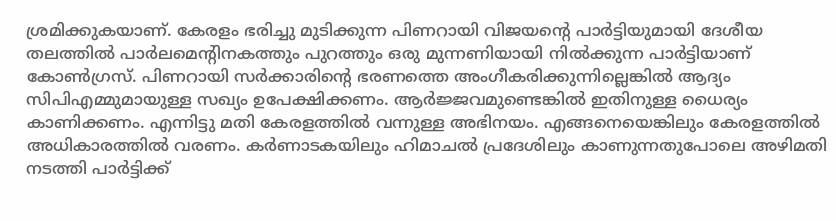ശ്രമിക്കുകയാണ്. കേരളം ഭരിച്ചു മുടിക്കുന്ന പിണറായി വിജയന്റെ പാര്‍ട്ടിയുമായി ദേശീയ തലത്തില്‍ പാര്‍ലമെന്റിനകത്തും പുറത്തും ഒരു മുന്നണിയായി നില്‍ക്കുന്ന പാര്‍ട്ടിയാണ് കോണ്‍ഗ്രസ്. പിണറായി സര്‍ക്കാരിന്റെ ഭരണത്തെ അംഗീകരിക്കുന്നില്ലെങ്കില്‍ ആദ്യം സിപിഎമ്മുമായുള്ള സഖ്യം ഉപേക്ഷിക്കണം. ആര്‍ജ്ജവമുണ്ടെങ്കില്‍ ഇതിനുള്ള ധൈര്യം കാണിക്കണം. എന്നിട്ടു മതി കേരളത്തില്‍ വന്നുള്ള അഭിനയം. എങ്ങനെയെങ്കിലും കേരളത്തില്‍ അധികാരത്തില്‍ വരണം. കര്‍ണാടകയിലും ഹിമാചല്‍ പ്രദേശിലും കാണുന്നതുപോലെ അഴിമതി നടത്തി പാര്‍ട്ടിക്ക്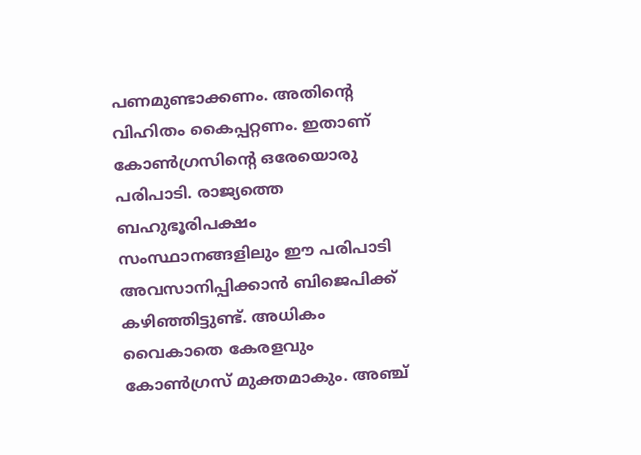പണമുണ്ടാക്കണം. അതിന്റെ വിഹിതം കൈപ്പറ്റണം. ഇതാണ് കോണ്‍ഗ്രസിന്റെ ഒരേയൊരു പരിപാടി. രാജ്യത്തെ ബഹുഭൂരിപക്ഷം സംസ്ഥാനങ്ങളിലും ഈ പരിപാടി അവസാനിപ്പിക്കാന്‍ ബിജെപിക്ക് കഴിഞ്ഞിട്ടുണ്ട്. അധികം വൈകാതെ കേരളവും കോണ്‍ഗ്രസ് മുക്തമാകും. അഞ്ച്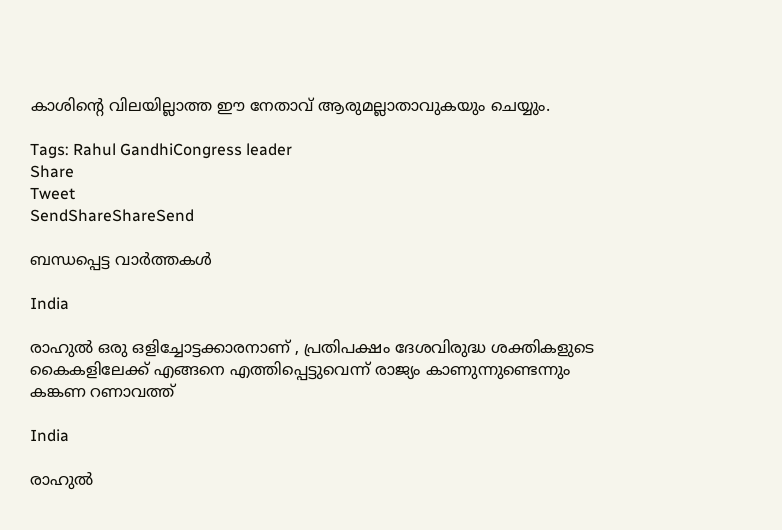കാശിന്റെ വിലയില്ലാത്ത ഈ നേതാവ് ആരുമല്ലാതാവുകയും ചെയ്യും.

Tags: Rahul GandhiCongress leader
Share
Tweet
SendShareShareSend

ബന്ധപ്പെട്ട വാര്‍ത്തകള്‍

India

രാഹുൽ ഒരു ഒളിച്ചോട്ടക്കാരനാണ് , പ്രതിപക്ഷം ദേശവിരുദ്ധ ശക്തികളുടെ കൈകളിലേക്ക് എങ്ങനെ എത്തിപ്പെട്ടുവെന്ന് രാജ്യം കാണുന്നുണ്ടെന്നും കങ്കണ റണാവത്ത്

India

രാഹുൽ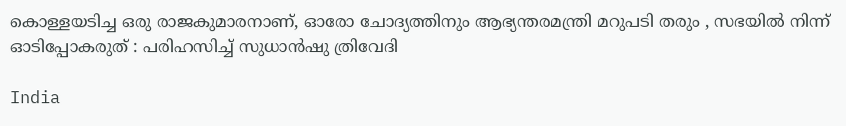കൊള്ളയടിച്ച ഒരു രാജകുമാരനാണ്, ഓരോ ചോദ്യത്തിനും ആഭ്യന്തരമന്ത്രി മറുപടി തരും , സഭയിൽ നിന്ന് ഓടിപ്പോകരുത് : പരിഹസിച്ച് സുധാൻഷു ത്രിവേദി

India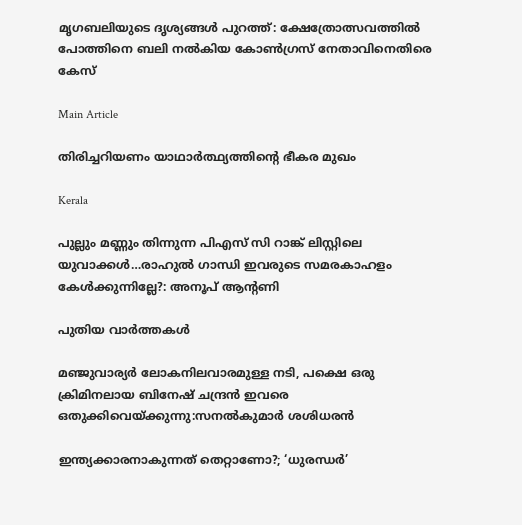മൃഗബലിയുടെ ദൃശ്യങ്ങൾ പുറത്ത്: ക്ഷേത്രോത്സവത്തിൽ പോത്തിനെ ബലി നൽകിയ കോൺഗ്രസ് നേതാവിനെതിരെ കേസ്

Main Article

തിരിച്ചറിയണം യാഥാര്‍ത്ഥ്യത്തിന്റെ ഭീകര മുഖം

Kerala

പുല്ലും മണ്ണും തിന്നുന്ന പിഎസ് സി റാങ്ക് ലിസ്റ്റിലെ യുവാക്കള്‍…രാഹുല്‍ ഗാന്ധി ഇവരുടെ സമരകാഹളം കേള്‍ക്കുന്നില്ലേ?: അനൂപ് ആന്‍റണി

പുതിയ വാര്‍ത്തകള്‍

മ‌ഞ്ജുവാര്യര്‍ ലോകനിലവാരമുള്ള നടി, പക്ഷെ ഒരു ക്രിമിനലായ ബിനേഷ് ചന്ദ്രന്‍ ഇവരെ ഒതുക്കിവെയ്‌ക്കുന്നു:സനല്‍കുമാര്‍ ശശിധരന്‍

ഇന്ത്യക്കാരനാകുന്നത് തെറ്റാണോ?; ‘ധുരന്ധര്‍’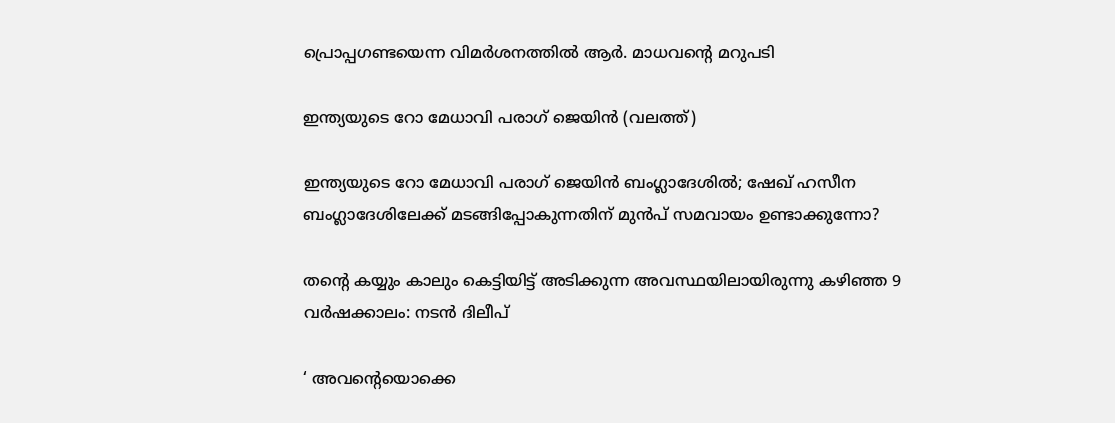പ്രൊപ്പഗണ്ടയെന്ന വിമര്‍ശനത്തില്‍ ആര്‍. മാധവന്റെ മറുപടി

ഇന്ത്യയുടെ റോ മേധാവി പരാഗ് ജെയിന്‍ (വലത്ത്)

ഇന്ത്യയുടെ റോ മേധാവി പരാഗ് ജെയിന്‍ ബംഗ്ലാദേശില്‍; ഷേഖ് ഹസീന ബംഗ്ലാദേശിലേക്ക് മടങ്ങിപ്പോകുന്നതിന് മുന്‍പ് സമവായം ഉണ്ടാക്കുന്നോ?

തന്റെ കയ്യും കാലും കെട്ടിയിട്ട് അടിക്കുന്ന അവസ്ഥയിലായിരുന്നു കഴിഞ്ഞ 9 വർഷക്കാലം: നടന്‍ ദിലീപ്

‘ അവന്റെയൊക്കെ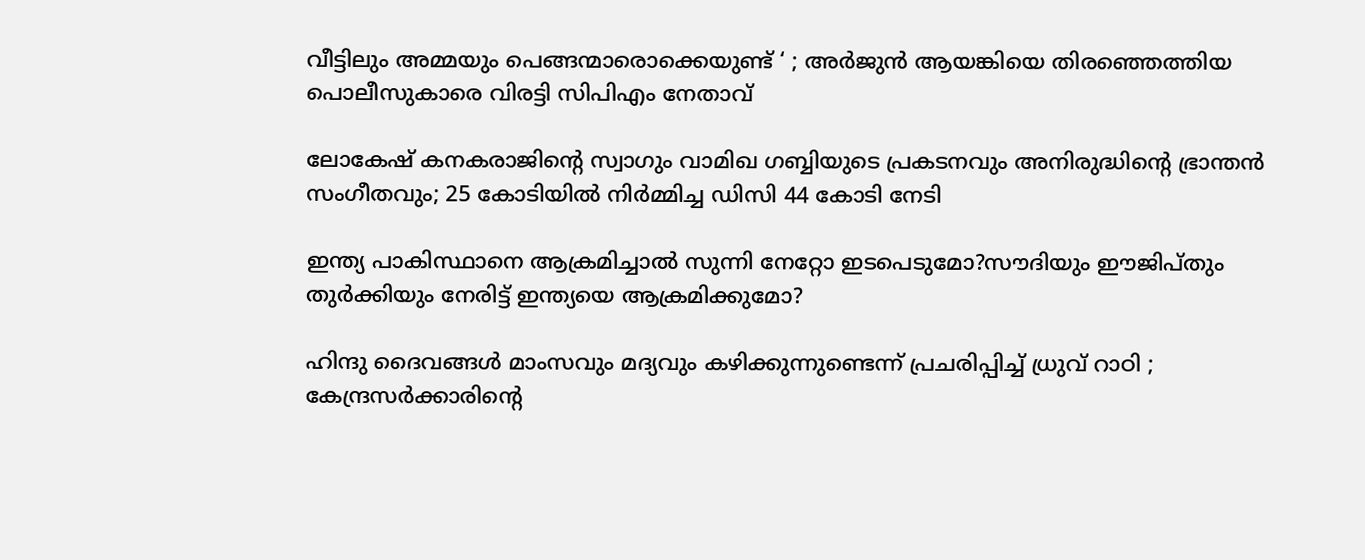വീട്ടിലും അമ്മയും പെങ്ങന്മാരൊക്കെയുണ്ട് ‘ ; അർജുൻ ആയങ്കിയെ തിരഞ്ഞെത്തിയ പൊലീസുകാരെ വിരട്ടി സിപിഎം നേതാവ്

ലോകേഷ് കനകരാജിന്റെ സ്വാഗും വാമിഖ ഗബ്ബിയുടെ പ്രകടനവും അനിരുദ്ധിന്റെ ഭ്രാന്തന്‍ സംഗീതവും; 25 കോടിയില്‍ നിര്‍മ്മിച്ച ഡിസി 44 കോടി നേടി

ഇന്ത്യ പാകിസ്ഥാനെ ആക്രമിച്ചാല്‍ സുന്നി നേറ്റോ ഇടപെടുമോ?സൗദിയും ഈജിപ്തും തുര്‍ക്കിയും നേരിട്ട് ഇന്ത്യയെ ആക്രമിക്കുമോ?

ഹിന്ദു ദൈവങ്ങൾ മാംസവും മദ്യവും കഴിക്കുന്നുണ്ടെന്ന് പ്രചരിപ്പിച്ച് ധ്രുവ് റാഠി ; കേന്ദ്രസർക്കാരിന്റെ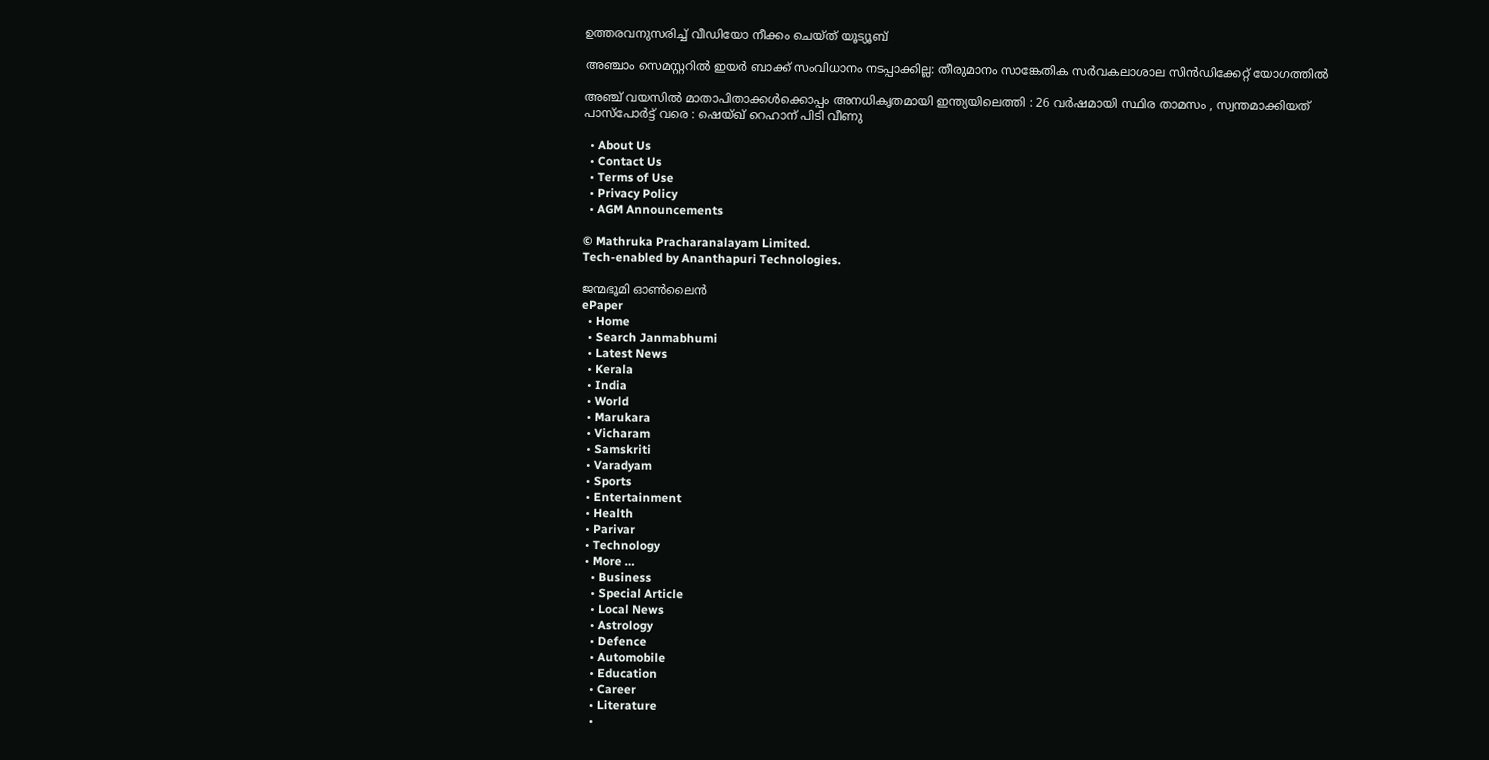ഉത്തരവനുസരിച്ച് വീഡിയോ നീക്കം ചെയ്ത് യൂട്യൂബ്

അഞ്ചാം സെമസ്റ്ററില്‍ ഇയര്‍ ബാക്ക് സംവിധാനം നടപ്പാക്കില്ല: തീരുമാനം സാങ്കേതിക സര്‍വകലാശാല സിന്‍ഡിക്കേറ്റ് യോഗത്തില്‍

അഞ്ച് വയസിൽ മാതാപിതാക്കൾക്കൊപ്പം അനധികൃതമായി ഇന്ത്യയിലെത്തി : 26 വർഷമായി സ്ഥിര താമസം , സ്വന്തമാക്കിയത് പാസ്പോർട്ട് വരെ : ഷെയ്ഖ് റെഹാന് പിടി വീണു

  • About Us
  • Contact Us
  • Terms of Use
  • Privacy Policy
  • AGM Announcements

© Mathruka Pracharanalayam Limited.
Tech-enabled by Ananthapuri Technologies.

ജന്മഭൂമി ഓണ്‍ലൈന്‍
ePaper
  • Home
  • Search Janmabhumi
  • Latest News
  • Kerala
  • India
  • World
  • Marukara
  • Vicharam
  • Samskriti
  • Varadyam
  • Sports
  • Entertainment
  • Health
  • Parivar
  • Technology
  • More …
    • Business
    • Special Article
    • Local News
    • Astrology
    • Defence
    • Automobile
    • Education
    • Career
    • Literature
    •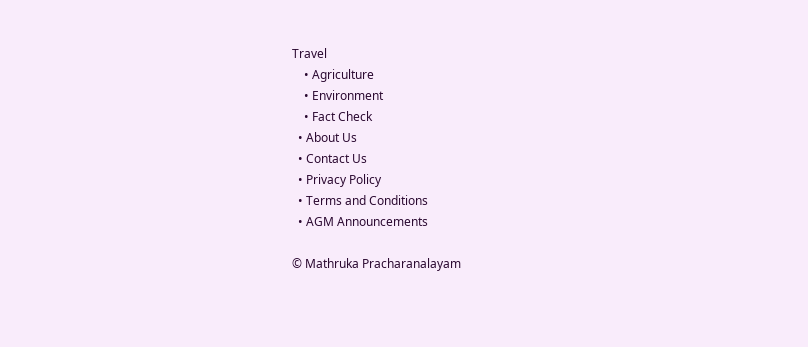Travel
    • Agriculture
    • Environment
    • Fact Check
  • About Us
  • Contact Us
  • Privacy Policy
  • Terms and Conditions
  • AGM Announcements

© Mathruka Pracharanalayam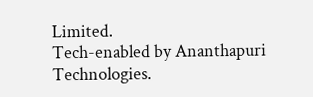Limited.
Tech-enabled by Ananthapuri Technologies.